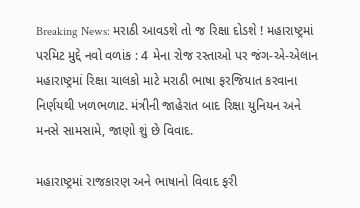Breaking News: મરાઠી આવડશે તો જ રિક્ષા દોડશે ! મહારાષ્ટ્રમાં પરમિટ મુદ્દે નવો વળાંક : 4 મેના રોજ રસ્તાઓ પર જંગ-એ-એલાન
મહારાષ્ટ્રમાં રિક્ષા ચાલકો માટે મરાઠી ભાષા ફરજિયાત કરવાના નિર્ણયથી ખળભળાટ. મંત્રીની જાહેરાત બાદ રિક્ષા યુનિયન અને મનસે સામસામે, જાણો શું છે વિવાદ.

મહારાષ્ટ્રમાં રાજકારણ અને ભાષાનો વિવાદ ફરી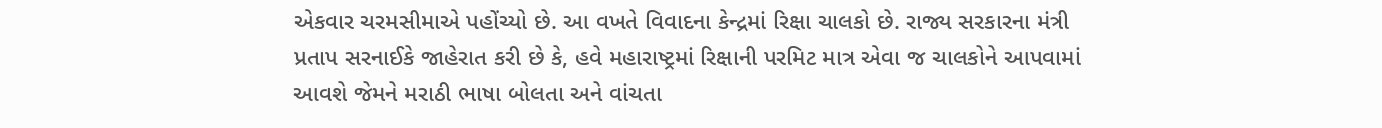એકવાર ચરમસીમાએ પહોંચ્યો છે. આ વખતે વિવાદના કેન્દ્રમાં રિક્ષા ચાલકો છે. રાજ્ય સરકારના મંત્રી પ્રતાપ સરનાઈકે જાહેરાત કરી છે કે, હવે મહારાષ્ટ્રમાં રિક્ષાની પરમિટ માત્ર એવા જ ચાલકોને આપવામાં આવશે જેમને મરાઠી ભાષા બોલતા અને વાંચતા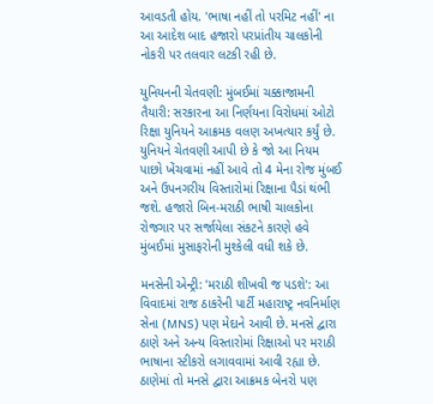આવડતી હોય. 'ભાષા નહીં તો પરમિટ નહીં' ના આ આદેશ બાદ હજારો પરપ્રાંતીય ચાલકોની નોકરી પર તલવાર લટકી રહી છે.

યુનિયનની ચેતવણી: મુંબઈમાં ચક્કાજામની તૈયારી: સરકારના આ નિર્ણયના વિરોધમાં ઓટો રિક્ષા યુનિયને આક્રમક વલણ અખત્યાર કર્યું છે. યુનિયને ચેતવણી આપી છે કે જો આ નિયમ પાછો ખેંચવામાં નહીં આવે તો 4 મેના રોજ મુંબઈ અને ઉપનગરીય વિસ્તારોમાં રિક્ષાના પૈડાં થંભી જશે. હજારો બિન-મરાઠી ભાષી ચાલકોના રોજગાર પર સર્જાયેલા સંકટને કારણે હવે મુંબઈમાં મુસાફરોની મુશ્કેલી વધી શકે છે.

મનસેની એન્ટ્રી: 'મરાઠી શીખવી જ પડશે': આ વિવાદમાં રાજ ઠાકરેની પાર્ટી મહારાષ્ટ્ર નવનિર્માણ સેના (MNS) પણ મેદાને આવી છે. મનસે દ્વારા ઠાણે અને અન્ય વિસ્તારોમાં રિક્ષાઓ પર મરાઠી ભાષાના સ્ટીકરો લગાવવામાં આવી રહ્યા છે. ઠાણેમાં તો મનસે દ્વારા આક્રમક બેનરો પણ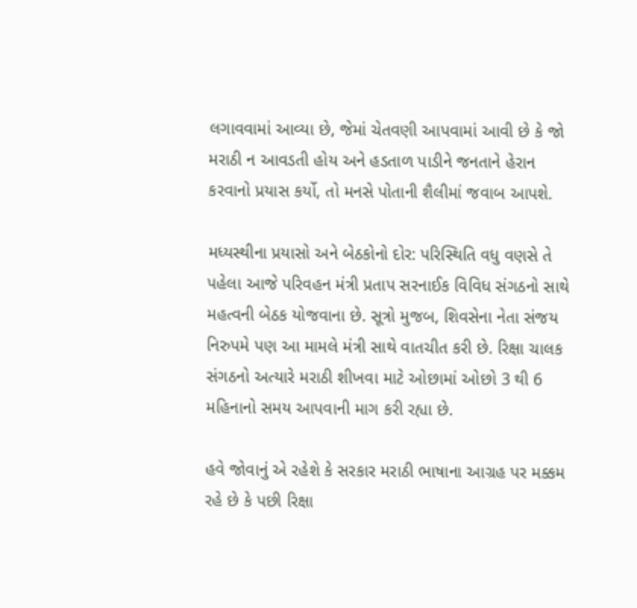લગાવવામાં આવ્યા છે, જેમાં ચેતવણી આપવામાં આવી છે કે જો મરાઠી ન આવડતી હોય અને હડતાળ પાડીને જનતાને હેરાન કરવાનો પ્રયાસ કર્યો, તો મનસે પોતાની શૈલીમાં જવાબ આપશે.

મધ્યસ્થીના પ્રયાસો અને બેઠકોનો દોર: પરિસ્થિતિ વધુ વણસે તે પહેલા આજે પરિવહન મંત્રી પ્રતાપ સરનાઈક વિવિધ સંગઠનો સાથે મહત્વની બેઠક યોજવાના છે. સૂત્રો મુજબ, શિવસેના નેતા સંજય નિરુપમે પણ આ મામલે મંત્રી સાથે વાતચીત કરી છે. રિક્ષા ચાલક સંગઠનો અત્યારે મરાઠી શીખવા માટે ઓછામાં ઓછો 3 થી 6 મહિનાનો સમય આપવાની માગ કરી રહ્યા છે.

હવે જોવાનું એ રહેશે કે સરકાર મરાઠી ભાષાના આગ્રહ પર મક્કમ રહે છે કે પછી રિક્ષા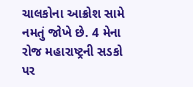ચાલકોના આક્રોશ સામે નમતું જોખે છે. 4 મેના રોજ મહારાષ્ટ્રની સડકો પર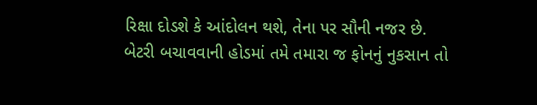રિક્ષા દોડશે કે આંદોલન થશે, તેના પર સૌની નજર છે.
બેટરી બચાવવાની હોડમાં તમે તમારા જ ફોનનું નુકસાન તો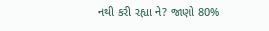નથી કરી રહ્યા ને? જાણો 80%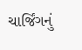ચાર્જિંગનું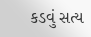કડવું સત્ય